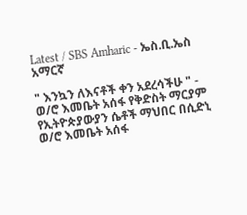Latest / SBS Amharic - ኤስ.ቢ.ኤስ አማርኛ

" እንኳን ለእናቶች ቀን አደረሳችሁ " - ወ/ሮ እመቤት አሰፋ የቅድስት ማርያም የኢትዮጵያውያን ሴቶች ማህበር በሲድኒ
ወ/ሮ እመቤት አሰፋ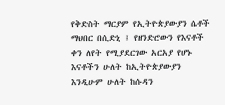የቅድስት ማርያም የኢትዮጵያውያን ሴቶች ማህበር በሲድኒ ፤ የዘንድሮውን የእናቶች ቀን ለየት የሚያደርገው አርአያ የሆኑ እናቶችን ሁለት ከኢትዮጵያውያን እንዲሁም ሁለት ከሱዳን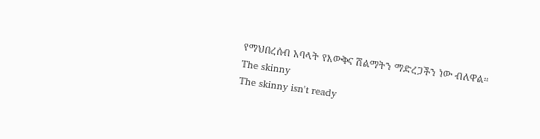የማህበረሰብ አባላት የእውቅና ሽልማትን ማድረጋችን ነው ብለዋል።
The skinny
The skinny isn't ready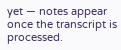yet — notes appear once the transcript is processed.